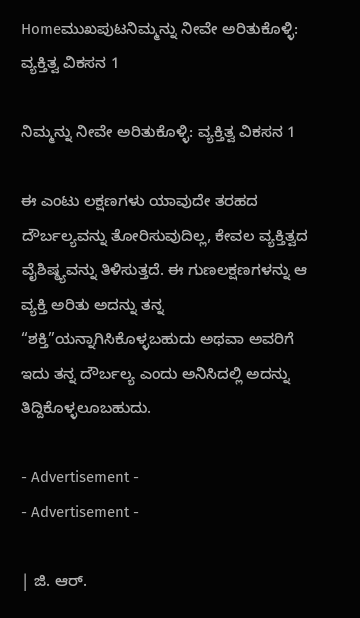Homeಮುಖಪುಟನಿಮ್ಮನ್ನು ನೀವೇ ಅರಿತುಕೊಳ್ಳಿ: ವ್ಯಕ್ತಿತ್ವ ವಿಕಸನ 1

ನಿಮ್ಮನ್ನು ನೀವೇ ಅರಿತುಕೊಳ್ಳಿ: ವ್ಯಕ್ತಿತ್ವ ವಿಕಸನ 1

ಈ ಎಂಟು ಲಕ್ಷಣಗಳು ಯಾವುದೇ ತರಹದ ದೌರ್ಬಲ್ಯವನ್ನು ತೋರಿಸುವುದಿಲ್ಲ, ಕೇವಲ ವ್ಯಕ್ತಿತ್ವದ ವೈಶಿಷ್ಠ್ಯವನ್ನು ತಿಳಿಸುತ್ತದೆ. ಈ ಗುಣಲಕ್ಷಣಗಳನ್ನು ಆ ವ್ಯಕ್ತಿ ಅರಿತು ಅದನ್ನು ತನ್ನ “ಶಕ್ತಿ”ಯನ್ನಾಗಿಸಿಕೊಳ್ಳಬಹುದು ಅಥವಾ ಅವರಿಗೆ ಇದು ತನ್ನ ದೌರ್ಬಲ್ಯ ಎಂದು ಅನಿಸಿದಲ್ಲಿ ಅದನ್ನು ತಿದ್ದಿಕೊಳ್ಳಲೂಬಹುದು.

- Advertisement -
- Advertisement -

| ಜಿ. ಆರ್.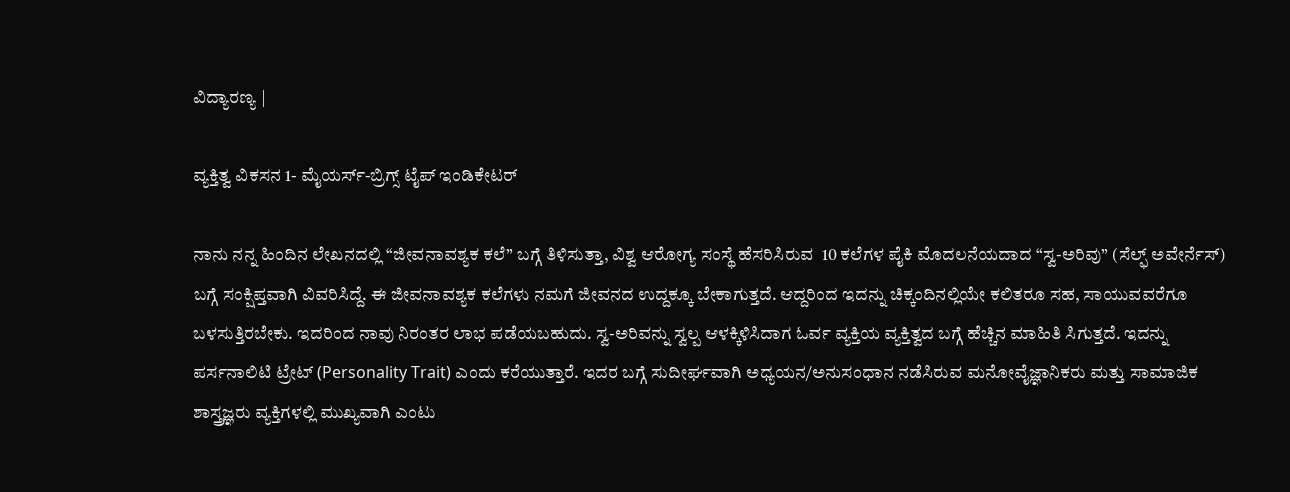ವಿದ್ಯಾರಣ್ಯ |

ವ್ಯಕ್ತಿತ್ವ ವಿಕಸನ 1- ಮೈಯರ್ಸ್-ಬ್ರಿಗ್ಸ್ ಟೈಪ್ ಇಂಡಿಕೇಟರ್

ನಾನು ನನ್ನ ಹಿಂದಿನ ಲೇಖನದಲ್ಲಿ “ಜೀವನಾವಶ್ಯಕ ಕಲೆ” ಬಗ್ಗೆ ತಿಳಿಸುತ್ತಾ, ವಿಶ್ವ ಆರೋಗ್ಯ ಸಂಸ್ಥೆ ಹೆಸರಿಸಿರುವ  10 ಕಲೆಗಳ ಪೈಕಿ ಮೊದಲನೆಯದಾದ “ಸ್ವ-ಅರಿವು” (ಸೆಲ್ಫ್ ಅವೇರ್ನೆಸ್) ಬಗ್ಗೆ ಸಂಕ್ಷಿಪ್ತವಾಗಿ ವಿವರಿಸಿದ್ದೆ. ಈ ಜೀವನಾವಶ್ಯಕ ಕಲೆಗಳು ನಮಗೆ ಜೀವನದ ಉದ್ದಕ್ಕೂ ಬೇಕಾಗುತ್ತದೆ. ಆದ್ದರಿಂದ ಇದನ್ನು ಚಿಕ್ಕಂದಿನಲ್ಲಿಯೇ ಕಲಿತರೂ ಸಹ, ಸಾಯುವವರೆಗೂ ಬಳಸುತ್ತಿರಬೇಕು. ಇದರಿಂದ ನಾವು ನಿರಂತರ ಲಾಭ ಪಡೆಯಬಹುದು. ಸ್ವ-ಅರಿವನ್ನು ಸ್ವಲ್ಪ ಆಳಕ್ಕಿಳಿಸಿದಾಗ ಓರ್ವ ವ್ಯಕ್ತಿಯ ವ್ಯಕ್ತಿತ್ವದ ಬಗ್ಗೆ ಹೆಚ್ಚಿನ ಮಾಹಿತಿ ಸಿಗುತ್ತದೆ. ಇದನ್ನು ಪರ್ಸನಾಲಿಟಿ ಟ್ರೇಟ್ (Personality Trait) ಎಂದು ಕರೆಯುತ್ತಾರೆ. ಇದರ ಬಗ್ಗೆ ಸುದೀರ್ಘವಾಗಿ ಅಧ್ಯಯನ/ಅನುಸಂಧಾನ ನಡೆಸಿರುವ ಮನೋವೈಜ್ಞಾನಿಕರು ಮತ್ತು ಸಾಮಾಜಿಕ ಶಾಸ್ತ್ರಜ್ಞರು ವ್ಯಕ್ತಿಗಳಲ್ಲಿ ಮುಖ್ಯವಾಗಿ ಎಂಟು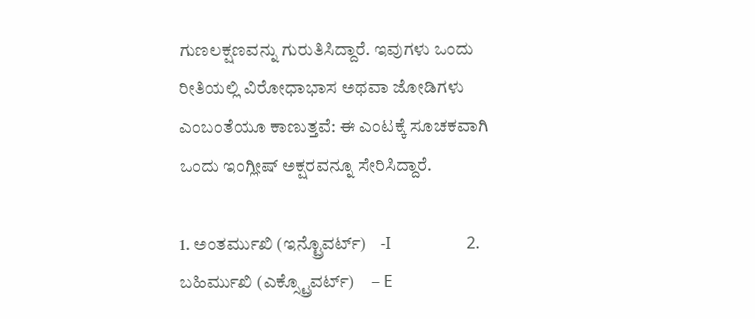ಗುಣಲಕ್ಷಣವನ್ನು ಗುರುತಿಸಿದ್ದಾರೆ. ಇವುಗಳು ಒಂದು ರೀತಿಯಲ್ಲಿ ವಿರೋಧಾಭಾಸ ಅಥವಾ ಜೋಡಿಗಳು ಎಂಬಂತೆಯೂ ಕಾಣುತ್ತವೆ: ಈ ಎಂಟಕ್ಕೆ ಸೂಚಕವಾಗಿ ಒಂದು ಇಂಗ್ಲೀಷ್ ಅಕ್ಷರವನ್ನೂ ಸೇರಿಸಿದ್ದಾರೆ.

1. ಅಂತರ್ಮುಖಿ (ಇನ್ಟ್ರೊವರ್ಟ್)    -I                   2. ಬಹಿರ್ಮುಖಿ (ಎಕ್ಸ್ಟ್ರೊವರ್ಟ್)     – E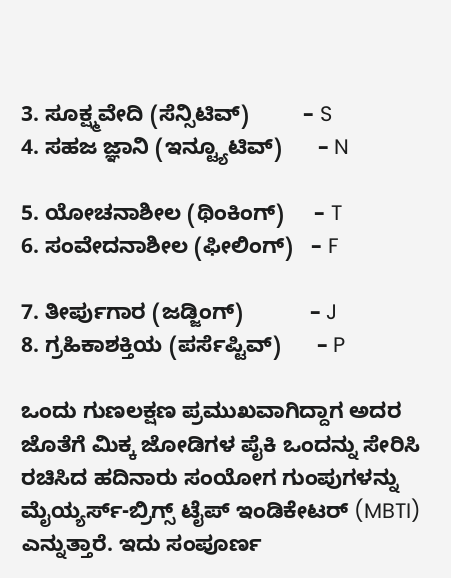3. ಸೂಕ್ಷ್ಮವೇದಿ (ಸೆನ್ಸಿಟಿವ್)         – S                 4. ಸಹಜ ಜ್ಞಾನಿ (ಇನ್ಟ್ಯೂಟಿವ್)      – N

5. ಯೋಚನಾಶೀಲ (ಥಿಂಕಿಂಗ್)     – T                 6. ಸಂವೇದನಾಶೀಲ (ಫೀಲಿಂಗ್)   – F

7. ತೀರ್ಪುಗಾರ (ಜಡ್ಜಿಂಗ್)           – J                 8. ಗ್ರಹಿಕಾಶಕ್ತಿಯ (ಪರ್ಸೆಪ್ಟಿವ್)      – P

ಒಂದು ಗುಣಲಕ್ಷಣ ಪ್ರಮುಖವಾಗಿದ್ದಾಗ ಅದರ ಜೊತೆಗೆ ಮಿಕ್ಕ ಜೋಡಿಗಳ ಪೈಕಿ ಒಂದನ್ನು ಸೇರಿಸಿ ರಚಿಸಿದ ಹದಿನಾರು ಸಂಯೋಗ ಗುಂಪುಗಳನ್ನು ಮೈಯ್ಯರ್ಸ್-ಬ್ರಿಗ್ಸ್ ಟೈಪ್ ಇಂಡಿಕೇಟರ್ (MBTI) ಎನ್ನುತ್ತಾರೆ. ಇದು ಸಂಪೂರ್ಣ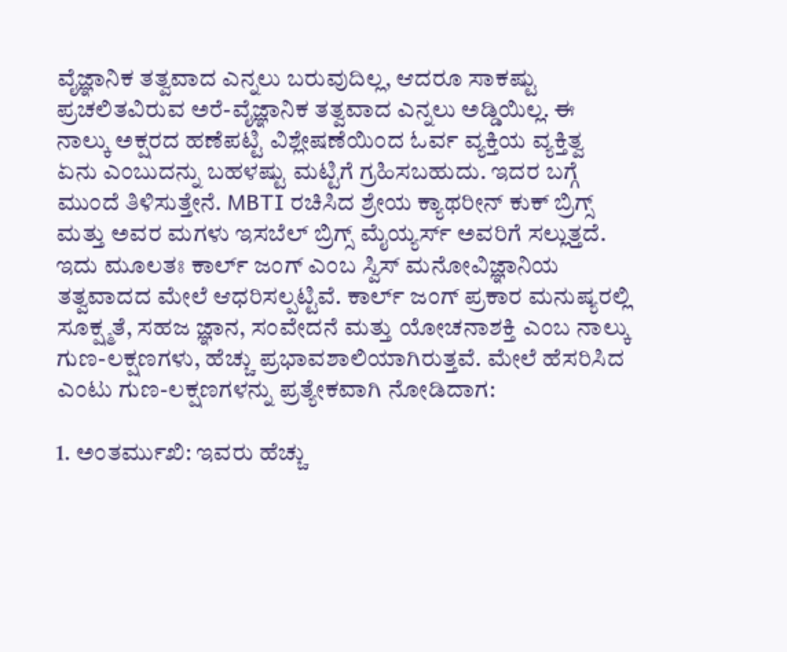ವೈಜ್ಞಾನಿಕ ತತ್ವವಾದ ಎನ್ನಲು ಬರುವುದಿಲ್ಲ, ಆದರೂ ಸಾಕಷ್ಟು ಪ್ರಚಲಿತವಿರುವ ಅರೆ-ವೈಜ್ಞಾನಿಕ ತತ್ವವಾದ ಎನ್ನಲು ಅಡ್ಡಿಯಿಲ್ಲ. ಈ ನಾಲ್ಕು ಅಕ್ಷರದ ಹಣೆಪಟ್ಟಿ ವಿಶ್ಲೇಷಣೆಯಿಂದ ಓರ್ವ ವ್ಯಕ್ತಿಯ ವ್ಯಕ್ತಿತ್ವ ಏನು ಎಂಬುದನ್ನು ಬಹಳಷ್ಟು ಮಟ್ಟಿಗೆ ಗ್ರಹಿಸಬಹುದು. ಇದರ ಬಗ್ಗೆ ಮುಂದೆ ತಿಳಿಸುತ್ತೇನೆ. MBTI ರಚಿಸಿದ ಶ್ರೇಯ ಕ್ಯಾಥರೀನ್ ಕುಕ್ ಬ್ರಿಗ್ಸ್ ಮತ್ತು ಅವರ ಮಗಳು ಇಸಬೆಲ್ ಬ್ರಿಗ್ಸ್ ಮೈಯ್ಯರ್ಸ್ ಅವರಿಗೆ ಸಲ್ಲುತ್ತದೆ. ಇದು ಮೂಲತಃ ಕಾರ್ಲ್ ಜಂಗ್ ಎಂಬ ಸ್ವಿಸ್ ಮನೋವಿಜ್ಞಾನಿಯ ತತ್ವವಾದದ ಮೇಲೆ ಆಧರಿಸಲ್ಪಟ್ಟಿವೆ. ಕಾರ್ಲ್ ಜಂಗ್ ಪ್ರಕಾರ ಮನುಷ್ಯರಲ್ಲಿ ಸೂಕ್ಷ್ಮತೆ, ಸಹಜ ಜ್ಞಾನ, ಸಂವೇದನೆ ಮತ್ತು ಯೋಚನಾಶಕ್ತಿ ಎಂಬ ನಾಲ್ಕು ಗುಣ-ಲಕ್ಷಣಗಳು, ಹೆಚ್ಚು ಪ್ರಭಾವಶಾಲಿಯಾಗಿರುತ್ತವೆ. ಮೇಲೆ ಹೆಸರಿಸಿದ ಎಂಟು ಗುಣ-ಲಕ್ಷಣಗಳನ್ನು ಪ್ರತ್ಯೇಕವಾಗಿ ನೋಡಿದಾಗ:

1. ಅಂತರ್ಮುಖಿ: ಇವರು ಹೆಚ್ಚು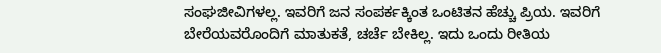ಸಂಘಜೀವಿಗಳಲ್ಲ. ಇವರಿಗೆ ಜನ ಸಂಪರ್ಕಕ್ಕಿಂತ ಒಂಟಿತನ ಹೆಚ್ಚು ಪ್ರಿಯ. ಇವರಿಗೆ ಬೇರೆಯವರೊಂದಿಗೆ ಮಾತುಕತೆ, ಚರ್ಚೆ ಬೇಕಿಲ್ಲ. ಇದು ಒಂದು ರೀತಿಯ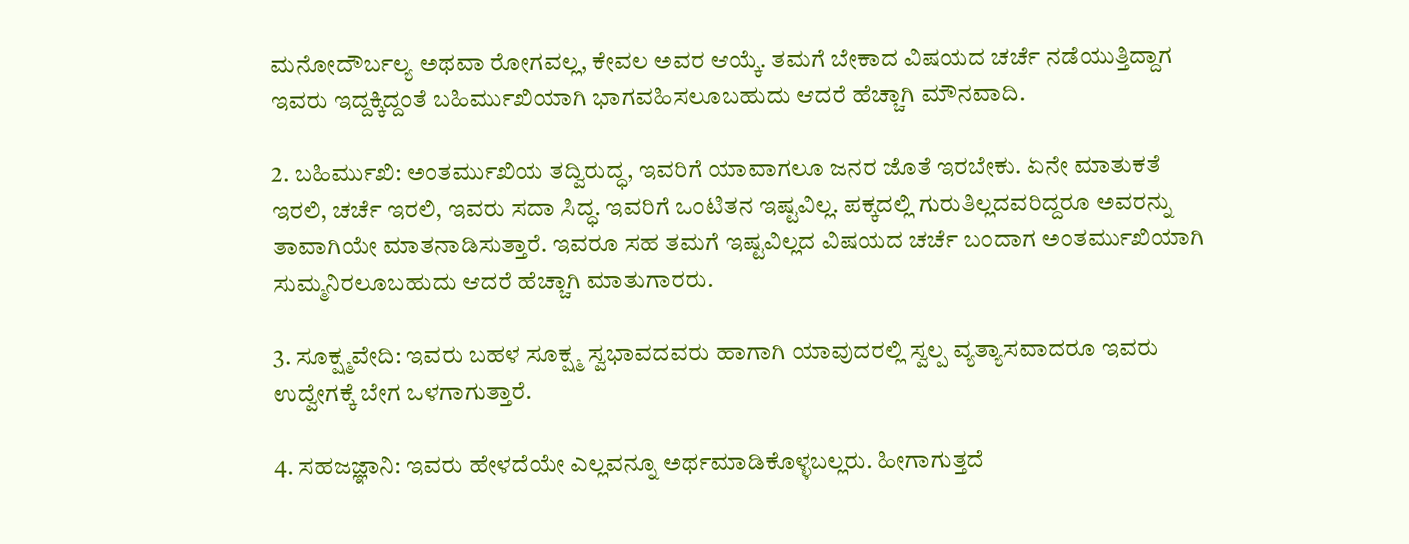ಮನೋದೌರ್ಬಲ್ಯ ಅಥವಾ ರೋಗವಲ್ಲ, ಕೇವಲ ಅವರ ಆಯ್ಕೆ. ತಮಗೆ ಬೇಕಾದ ವಿಷಯದ ಚರ್ಚೆ ನಡೆಯುತ್ತಿದ್ದಾಗ ಇವರು ಇದ್ದಕ್ಕಿದ್ದಂತೆ ಬಹಿರ್ಮುಖಿಯಾಗಿ ಭಾಗವಹಿಸಲೂಬಹುದು ಆದರೆ ಹೆಚ್ಚಾಗಿ ಮೌನವಾದಿ.

2. ಬಹಿರ್ಮುಖಿ: ಅಂತರ್ಮುಖಿಯ ತದ್ವಿರುದ್ಧ, ಇವರಿಗೆ ಯಾವಾಗಲೂ ಜನರ ಜೊತೆ ಇರಬೇಕು. ಏನೇ ಮಾತುಕತೆ ಇರಲಿ, ಚರ್ಚೆ ಇರಲಿ, ಇವರು ಸದಾ ಸಿದ್ಧ. ಇವರಿಗೆ ಒಂಟಿತನ ಇಷ್ಟವಿಲ್ಲ. ಪಕ್ಕದಲ್ಲಿ ಗುರುತಿಲ್ಲದವರಿದ್ದರೂ ಅವರನ್ನು ತಾವಾಗಿಯೇ ಮಾತನಾಡಿಸುತ್ತಾರೆ. ಇವರೂ ಸಹ ತಮಗೆ ಇಷ್ಟವಿಲ್ಲದ ವಿಷಯದ ಚರ್ಚೆ ಬಂದಾಗ ಅಂತರ್ಮುಖಿಯಾಗಿ ಸುಮ್ಮನಿರಲೂಬಹುದು ಆದರೆ ಹೆಚ್ಚಾಗಿ ಮಾತುಗಾರರು.

3. ಸೂಕ್ಷ್ಮವೇದಿ: ಇವರು ಬಹಳ ಸೂಕ್ಷ್ಮ ಸ್ವಭಾವದವರು ಹಾಗಾಗಿ ಯಾವುದರಲ್ಲಿ ಸ್ವಲ್ಪ ವ್ಯತ್ಯಾಸವಾದರೂ ಇವರು ಉದ್ವೇಗಕ್ಕೆ ಬೇಗ ಒಳಗಾಗುತ್ತಾರೆ.

4. ಸಹಜಜ್ಞಾನಿ: ಇವರು ಹೇಳದೆಯೇ ಎಲ್ಲವನ್ನೂ ಅರ್ಥಮಾಡಿಕೊಳ್ಳಬಲ್ಲರು. ಹೀಗಾಗುತ್ತದೆ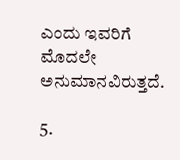ಎಂದು ಇವರಿಗೆ ಮೊದಲೇ ಅನುಮಾನವಿರುತ್ತದೆ.

5.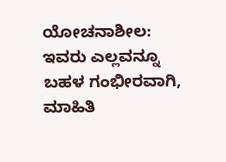ಯೋಚನಾಶೀಲ: ಇವರು ಎಲ್ಲವನ್ನೂ ಬಹಳ ಗಂಭೀರವಾಗಿ, ಮಾಹಿತಿ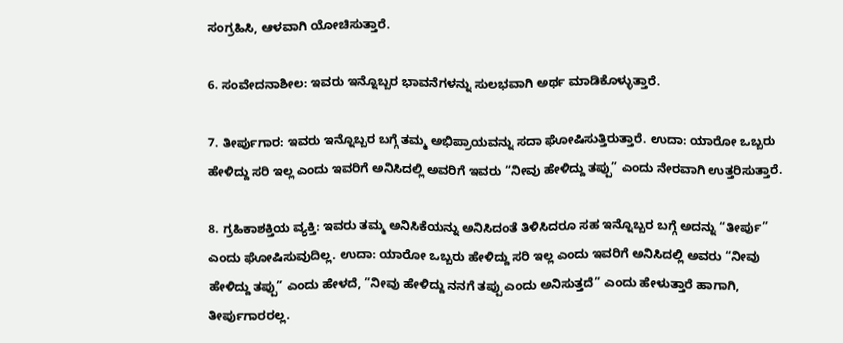ಸಂಗ್ರಹಿಸಿ, ಆಳವಾಗಿ ಯೋಚಿಸುತ್ತಾರೆ.

6. ಸಂವೇದನಾಶೀಲ: ಇವರು ಇನ್ನೊಬ್ಬರ ಭಾವನೆಗಳನ್ನು ಸುಲಭವಾಗಿ ಅರ್ಥ ಮಾಡಿಕೊಳ್ಳುತ್ತಾರೆ.

7. ತೀರ್ಪುಗಾರ: ಇವರು ಇನ್ನೊಬ್ಬರ ಬಗ್ಗೆ ತಮ್ಮ ಅಭಿಪ್ರಾಯವನ್ನು ಸದಾ ಘೋಷಿಸುತ್ತಿರುತ್ತಾರೆ. ಉದಾ: ಯಾರೋ ಒಬ್ಬರು ಹೇಳಿದ್ದು ಸರಿ ಇಲ್ಲ ಎಂದು ಇವರಿಗೆ ಅನಿಸಿದಲ್ಲಿ ಅವರಿಗೆ ಇವರು “ನೀವು ಹೇಳಿದ್ದು ತಪ್ಪು” ಎಂದು ನೇರವಾಗಿ ಉತ್ತರಿಸುತ್ತಾರೆ.

8. ಗ್ರಹಿಕಾಶಕ್ತಿಯ ವ್ಯಕ್ತಿ: ಇವರು ತಮ್ಮ ಅನಿಸಿಕೆಯನ್ನು ಅನಿಸಿದಂತೆ ತಿಳಿಸಿದರೂ ಸಹ ಇನ್ನೊಬ್ಬರ ಬಗ್ಗೆ ಅದನ್ನು “ತೀರ್ಪು” ಎಂದು ಘೋಷಿಸುವುದಿಲ್ಲ. ಉದಾ: ಯಾರೋ ಒಬ್ಬರು ಹೇಳಿದ್ದು ಸರಿ ಇಲ್ಲ ಎಂದು ಇವರಿಗೆ ಅನಿಸಿದಲ್ಲಿ ಅವರು “ನೀವು ಹೇಳಿದ್ದು ತಪ್ಪು” ಎಂದು ಹೇಳದೆ, ”ನೀವು ಹೇಳಿದ್ದು ನನಗೆ ತಪ್ಪು ಎಂದು ಅನಿಸುತ್ತದೆ” ಎಂದು ಹೇಳುತ್ತಾರೆ ಹಾಗಾಗಿ, ತೀರ್ಪುಗಾರರಲ್ಲ.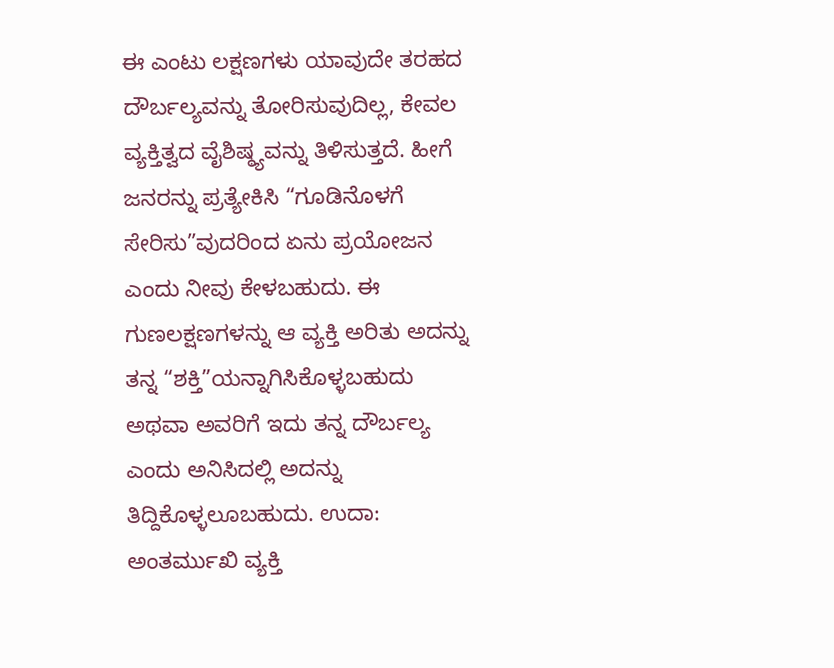ಈ ಎಂಟು ಲಕ್ಷಣಗಳು ಯಾವುದೇ ತರಹದ ದೌರ್ಬಲ್ಯವನ್ನು ತೋರಿಸುವುದಿಲ್ಲ, ಕೇವಲ ವ್ಯಕ್ತಿತ್ವದ ವೈಶಿಷ್ಠ್ಯವನ್ನು ತಿಳಿಸುತ್ತದೆ. ಹೀಗೆ ಜನರನ್ನು ಪ್ರತ್ಯೇಕಿಸಿ “ಗೂಡಿನೊಳಗೆ ಸೇರಿಸು”ವುದರಿಂದ ಏನು ಪ್ರಯೋಜನ ಎಂದು ನೀವು ಕೇಳಬಹುದು. ಈ ಗುಣಲಕ್ಷಣಗಳನ್ನು ಆ ವ್ಯಕ್ತಿ ಅರಿತು ಅದನ್ನು ತನ್ನ “ಶಕ್ತಿ”ಯನ್ನಾಗಿಸಿಕೊಳ್ಳಬಹುದು ಅಥವಾ ಅವರಿಗೆ ಇದು ತನ್ನ ದೌರ್ಬಲ್ಯ ಎಂದು ಅನಿಸಿದಲ್ಲಿ ಅದನ್ನು ತಿದ್ದಿಕೊಳ್ಳಲೂಬಹುದು. ಉದಾ: ಅಂತರ್ಮುಖಿ ವ್ಯಕ್ತಿ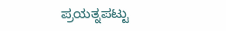ಪ್ರಯತ್ನಪಟ್ಟು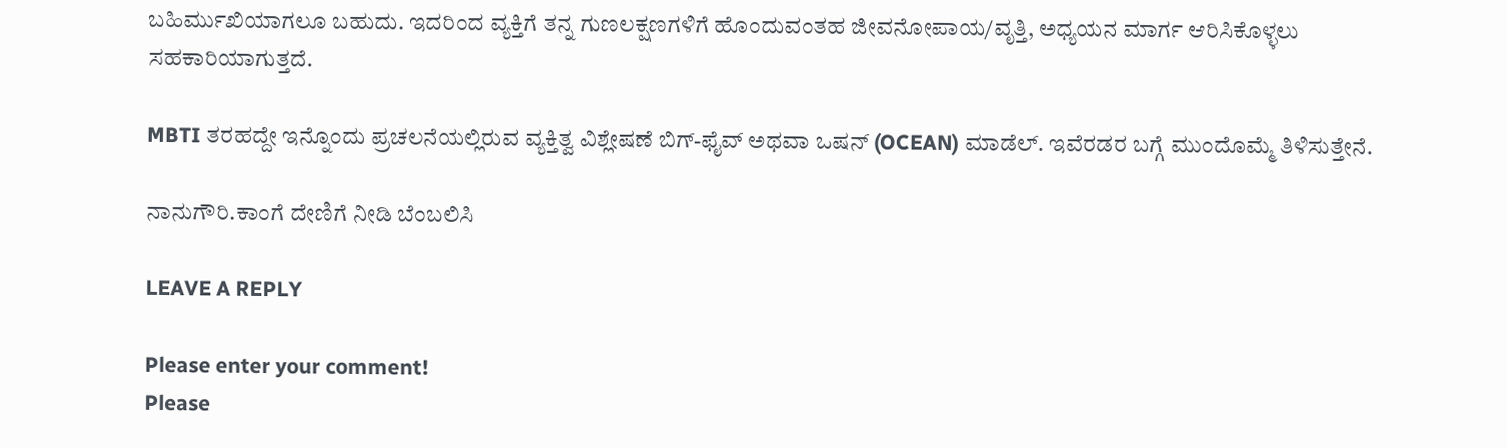ಬಹಿರ್ಮುಖಿಯಾಗಲೂ ಬಹುದು. ಇದರಿಂದ ವ್ಯಕ್ತಿಗೆ ತನ್ನ ಗುಣಲಕ್ಷಣಗಳಿಗೆ ಹೊಂದುವಂತಹ ಜೀವನೋಪಾಯ/ವೃತ್ತಿ, ಅಧ್ಯಯನ ಮಾರ್ಗ ಆರಿಸಿಕೊಳ್ಳಲು ಸಹಕಾರಿಯಾಗುತ್ತದೆ.

MBTI ತರಹದ್ದೇ ಇನ್ನೊಂದು ಪ್ರಚಲನೆಯಲ್ಲಿರುವ ವ್ಯಕ್ತಿತ್ವ ವಿಶ್ಲೇಷಣೆ ಬಿಗ್-ಫೈವ್ ಅಥವಾ ಒಷನ್ (OCEAN) ಮಾಡೆಲ್. ಇವೆರಡರ ಬಗ್ಗೆ ಮುಂದೊಮ್ಮೆ ತಿಳಿಸುತ್ತೇನೆ.

ನಾನುಗೌರಿ.ಕಾಂಗೆ ದೇಣಿಗೆ ನೀಡಿ ಬೆಂಬಲಿಸಿ

LEAVE A REPLY

Please enter your comment!
Please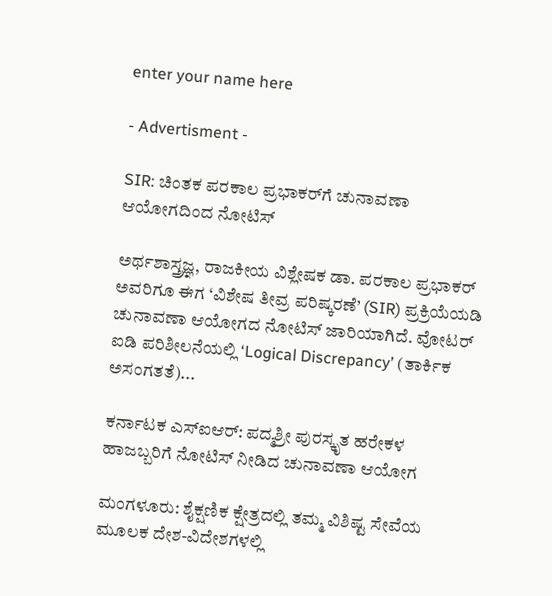enter your name here

- Advertisment -

SIR: ಚಿಂತಕ ಪರಕಾಲ ಪ್ರಭಾಕರ್‌ಗೆ ಚುನಾವಣಾ ಆಯೋಗದಿಂದ ನೋಟಿಸ್

ಅರ್ಥಶಾಸ್ತ್ರಜ್ಞ, ರಾಜಕೀಯ ವಿಶ್ಲೇಷಕ ಡಾ. ಪರಕಾಲ ಪ್ರಭಾಕರ್ ಅವರಿಗೂ ಈಗ ‘ವಿಶೇಷ ತೀವ್ರ ಪರಿಷ್ಕರಣೆ’ (SIR) ಪ್ರಕ್ರಿಯೆಯಡಿ ಚುನಾವಣಾ ಆಯೋಗದ ನೋಟಿಸ್ ಜಾರಿಯಾಗಿದೆ. ವೋಟರ್ ಐಡಿ ಪರಿಶೀಲನೆಯಲ್ಲಿ ‘Logical Discrepancy’ (ತಾರ್ಕಿಕ ಅಸಂಗತತೆ)...

ಕರ್ನಾಟಕ ಎಸ್‌ಐಆರ್: ಪದ್ಮಶ್ರೀ ಪುರಸ್ಕೃತ ಹರೇಕಳ ಹಾಜಬ್ಬರಿಗೆ ನೋಟಿಸ್ ನೀಡಿದ ಚುನಾವಣಾ ಆಯೋಗ

ಮಂಗಳೂರು: ಶೈಕ್ಷಣಿಕ ಕ್ಷೇತ್ರದಲ್ಲಿ ತಮ್ಮ ವಿಶಿಷ್ಟ ಸೇವೆಯ ಮೂಲಕ ದೇಶ-ವಿದೇಶಗಳಲ್ಲಿ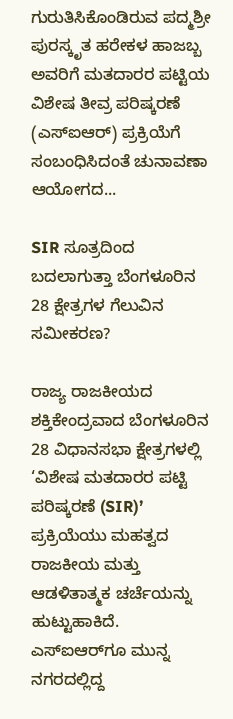ಗುರುತಿಸಿಕೊಂಡಿರುವ ಪದ್ಮಶ್ರೀ ಪುರಸ್ಕೃತ ಹರೇಕಳ ಹಾಜಬ್ಬ ಅವರಿಗೆ ಮತದಾರರ ಪಟ್ಟಿಯ ವಿಶೇಷ ತೀವ್ರ ಪರಿಷ್ಕರಣೆ (ಎಸ್‌ಐಆರ್) ಪ್ರಕ್ರಿಯೆಗೆ ಸಂಬಂಧಿಸಿದಂತೆ ಚುನಾವಣಾ ಆಯೋಗದ...

SIR ಸೂತ್ರದಿಂದ ಬದಲಾಗುತ್ತಾ ಬೆಂಗಳೂರಿನ 28 ಕ್ಷೇತ್ರಗಳ ಗೆಲುವಿನ ಸಮೀಕರಣ?

ರಾಜ್ಯ ರಾಜಕೀಯದ ಶಕ್ತಿಕೇಂದ್ರವಾದ ಬೆಂಗಳೂರಿನ 28 ವಿಧಾನಸಭಾ ಕ್ಷೇತ್ರಗಳಲ್ಲಿ ‘ವಿಶೇಷ ಮತದಾರರ ಪಟ್ಟಿ ಪರಿಷ್ಕರಣೆ (SIR)’ ಪ್ರಕ್ರಿಯೆಯು ಮಹತ್ವದ ರಾಜಕೀಯ ಮತ್ತು ಆಡಳಿತಾತ್ಮಕ ಚರ್ಚೆಯನ್ನು ಹುಟ್ಟುಹಾಕಿದೆ. ಎಸ್‌ಐಆರ್‌ಗೂ ಮುನ್ನ ನಗರದಲ್ಲಿದ್ದ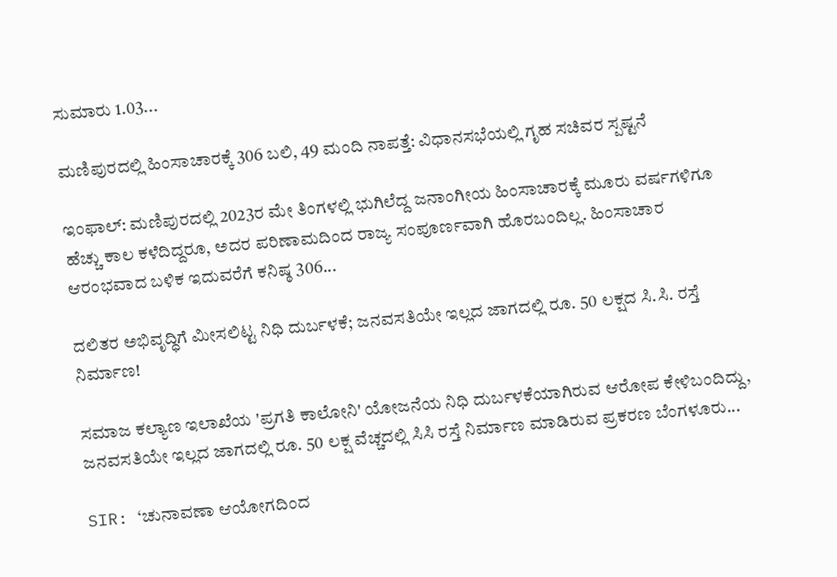ಸುಮಾರು 1.03...

ಮಣಿಪುರದಲ್ಲಿ ಹಿಂಸಾಚಾರಕ್ಕೆ 306 ಬಲಿ, 49 ಮಂದಿ ನಾಪತ್ತೆ: ವಿಧಾನಸಭೆಯಲ್ಲಿ ಗೃಹ ಸಚಿವರ ಸ್ಪಷ್ಟನೆ

ಇಂಫಾಲ್: ಮಣಿಪುರದಲ್ಲಿ 2023ರ ಮೇ ತಿಂಗಳಲ್ಲಿ ಭುಗಿಲೆದ್ದ ಜನಾಂಗೀಯ ಹಿಂಸಾಚಾರಕ್ಕೆ ಮೂರು ವರ್ಷಗಳಿಗೂ ಹೆಚ್ಚು ಕಾಲ ಕಳೆದಿದ್ದರೂ, ಅದರ ಪರಿಣಾಮದಿಂದ ರಾಜ್ಯ ಸಂಪೂರ್ಣವಾಗಿ ಹೊರಬಂದಿಲ್ಲ. ಹಿಂಸಾಚಾರ ಆರಂಭವಾದ ಬಳಿಕ ಇದುವರೆಗೆ ಕನಿಷ್ಠ 306...

ದಲಿತರ ಅಭಿವೃದ್ಧಿಗೆ ಮೀಸಲಿಟ್ಟ ನಿಧಿ ದುರ್ಬಳಕೆ; ಜನವಸತಿಯೇ ಇಲ್ಲದ ಜಾಗದಲ್ಲಿ ರೂ. 50 ಲಕ್ಷದ ಸಿ.ಸಿ. ರಸ್ತೆ ನಿರ್ಮಾಣ!

ಸಮಾಜ ಕಲ್ಯಾಣ ಇಲಾಖೆಯ 'ಪ್ರಗತಿ ಕಾಲೋನಿ' ಯೋಜನೆಯ ನಿಧಿ ದುರ್ಬಳಕೆಯಾಗಿರುವ ಆರೋಪ ಕೇಳಿಬಂದಿದ್ದು, ಜನವಸತಿಯೇ ಇಲ್ಲದ ಜಾಗದಲ್ಲಿ ರೂ. 50 ಲಕ್ಷ ವೆಚ್ಚದಲ್ಲಿ ಸಿಸಿ ರಸ್ತೆ ನಿರ್ಮಾಣ ಮಾಡಿರುವ ಪ್ರಕರಣ ಬೆಂಗಳೂರು...

SIR: ‘ಚುನಾವಣಾ ಆಯೋಗದಿಂದ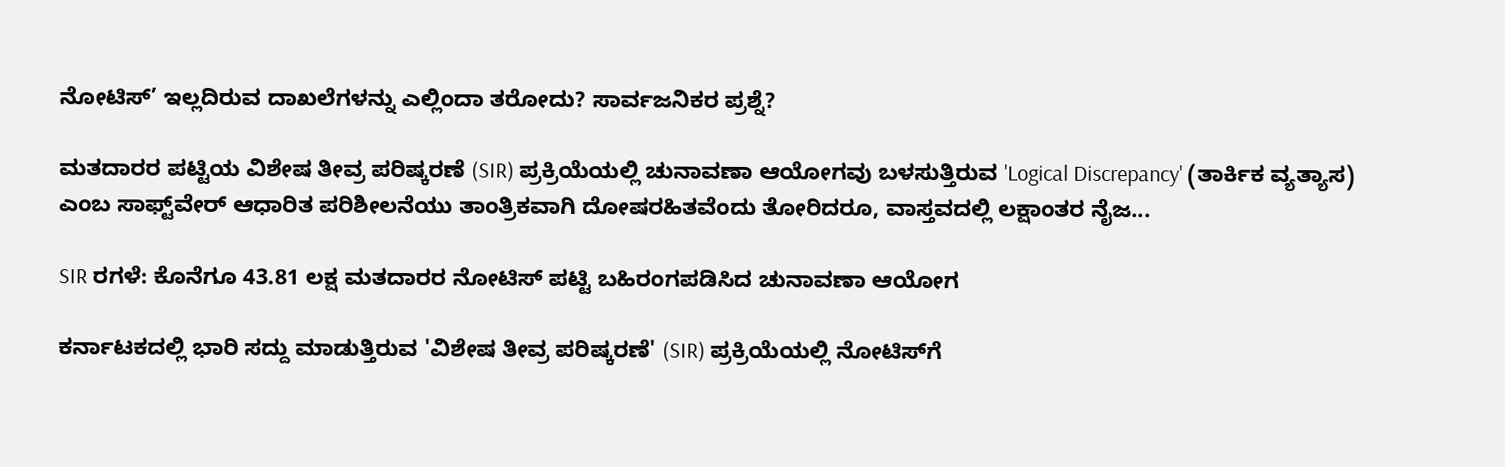ನೋಟಿಸ್‌’ ಇಲ್ಲದಿರುವ ದಾಖಲೆಗಳನ್ನು ಎಲ್ಲಿಂದಾ ತರೋದು? ಸಾರ್ವಜನಿಕರ ಪ್ರಶ್ನೆ?

ಮತದಾರರ ಪಟ್ಟಿಯ ವಿಶೇಷ ತೀವ್ರ ಪರಿಷ್ಕರಣೆ (SIR) ಪ್ರಕ್ರಿಯೆಯಲ್ಲಿ ಚುನಾವಣಾ ಆಯೋಗವು ಬಳಸುತ್ತಿರುವ 'Logical Discrepancy' (ತಾರ್ಕಿಕ ವ್ಯತ್ಯಾಸ) ಎಂಬ ಸಾಫ್ಟ್‌ವೇರ್ ಆಧಾರಿತ ಪರಿಶೀಲನೆಯು ತಾಂತ್ರಿಕವಾಗಿ ದೋಷರಹಿತವೆಂದು ತೋರಿದರೂ, ವಾಸ್ತವದಲ್ಲಿ ಲಕ್ಷಾಂತರ ನೈಜ...

SIR ರಗಳೆ: ಕೊನೆಗೂ 43.81 ಲಕ್ಷ ಮತದಾರರ ನೋಟಿಸ್ ಪಟ್ಟಿ ಬಹಿರಂಗಪಡಿಸಿದ ಚುನಾವಣಾ ಆಯೋಗ

ಕರ್ನಾಟಕದಲ್ಲಿ ಭಾರಿ ಸದ್ದು ಮಾಡುತ್ತಿರುವ 'ವಿಶೇಷ ತೀವ್ರ ಪರಿಷ್ಕರಣೆ' (SIR) ಪ್ರಕ್ರಿಯೆಯಲ್ಲಿ ನೋಟಿಸ್‌ಗೆ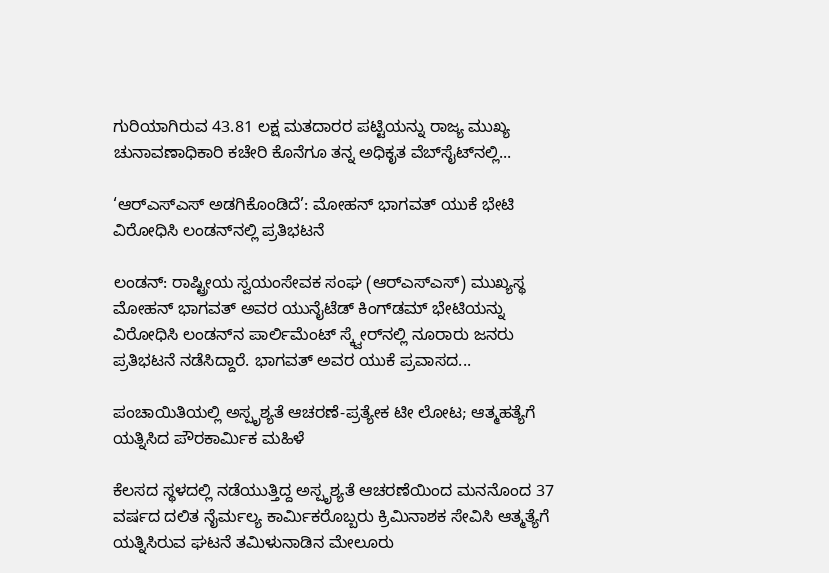ಗುರಿಯಾಗಿರುವ 43.81 ಲಕ್ಷ ಮತದಾರರ ಪಟ್ಟಿಯನ್ನು ರಾಜ್ಯ ಮುಖ್ಯ ಚುನಾವಣಾಧಿಕಾರಿ ಕಚೇರಿ ಕೊನೆಗೂ ತನ್ನ ಅಧಿಕೃತ ವೆಬ್‌ಸೈಟ್‌ನಲ್ಲಿ...

‘ಆರ್‌ಎಸ್‌ಎಸ್‌ ಅಡಗಿಕೊಂಡಿದೆ’: ಮೋಹನ್ ಭಾಗವತ್‌ ಯುಕೆ ಭೇಟಿ ವಿರೋಧಿಸಿ ಲಂಡನ್‌ನಲ್ಲಿ ಪ್ರತಿಭಟನೆ

ಲಂಡನ್: ರಾಷ್ಟ್ರೀಯ ಸ್ವಯಂಸೇವಕ ಸಂಘ (ಆರ್‌ಎಸ್‌ಎಸ್) ಮುಖ್ಯಸ್ಥ ಮೋಹನ್ ಭಾಗವತ್ ಅವರ ಯುನೈಟೆಡ್ ಕಿಂಗ್‌ಡಮ್‌ ಭೇಟಿಯನ್ನು ವಿರೋಧಿಸಿ ಲಂಡನ್‌ನ ಪಾರ್ಲಿಮೆಂಟ್ ಸ್ಕ್ವೇರ್‌ನಲ್ಲಿ ನೂರಾರು ಜನರು ಪ್ರತಿಭಟನೆ ನಡೆಸಿದ್ದಾರೆ. ಭಾಗವತ್ ಅವರ ಯುಕೆ ಪ್ರವಾಸದ...

ಪಂಚಾಯಿತಿಯಲ್ಲಿ ಅಸ್ಪೃಶ್ಯತೆ ಆಚರಣೆ-ಪ್ರತ್ಯೇಕ ಟೀ ಲೋಟ; ಆತ್ಮಹತ್ಯೆಗೆ ಯತ್ನಿಸಿದ ಪೌರಕಾರ್ಮಿಕ ಮಹಿಳೆ

ಕೆಲಸದ ಸ್ಥಳದಲ್ಲಿ ನಡೆಯುತ್ತಿದ್ದ ಅಸ್ಪೃಶ್ಯತೆ ಆಚರಣೆಯಿಂದ ಮನನೊಂದ 37 ವರ್ಷದ ದಲಿತ ನೈರ್ಮಲ್ಯ ಕಾರ್ಮಿಕರೊಬ್ಬರು ಕ್ರಿಮಿನಾಶಕ ಸೇವಿಸಿ ಆತ್ಮತ್ಯೆಗೆ ಯತ್ನಿಸಿರುವ ಘಟನೆ ತಮಿಳುನಾಡಿನ ಮೇಲೂರು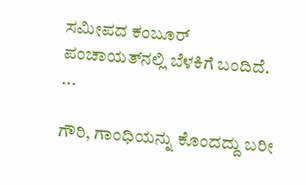ಸಮೀಪದ ಕಂಬೂರ್ ಪಂಚಾಯತ್‌ನಲ್ಲಿ ಬೆಳಕಿಗೆ ಬಂದಿದೆ. ...

ಗೌರಿ, ಗಾಂಧಿಯನ್ನು ಕೊಂದದ್ದು ಬರೀ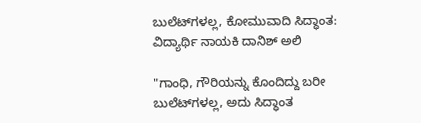ಬುಲೆಟ್‌ಗಳಲ್ಲ, ಕೋಮುವಾದಿ ಸಿದ್ಧಾಂತ: ವಿದ್ಯಾರ್ಥಿ ನಾಯಕಿ ದಾನಿಶ್ ಅಲಿ

"ಗಾಂಧಿ, ಗೌರಿಯನ್ನು ಕೊಂದಿದ್ದು ಬರೀ ಬುಲೆಟ್‌ಗಳಲ್ಲ, ಅದು ಸಿದ್ಧಾಂತ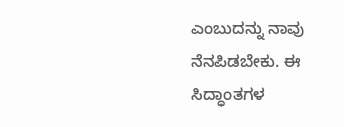ಎಂಬುದನ್ನು ನಾವು ನೆನಪಿಡಬೇಕು. ಈ ಸಿದ್ಧಾಂತಗಳ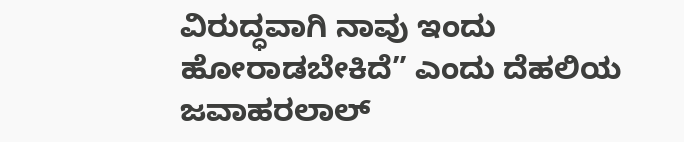ವಿರುದ್ಧವಾಗಿ ನಾವು ಇಂದು ಹೋರಾಡಬೇಕಿದೆ” ಎಂದು ದೆಹಲಿಯ ಜವಾಹರಲಾಲ್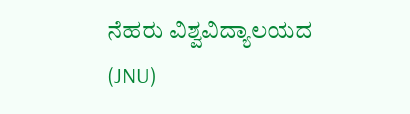ನೆಹರು ವಿಶ್ವವಿದ್ಯಾಲಯದ (JNU)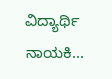ವಿದ್ಯಾರ್ಥಿ ನಾಯಕಿ...